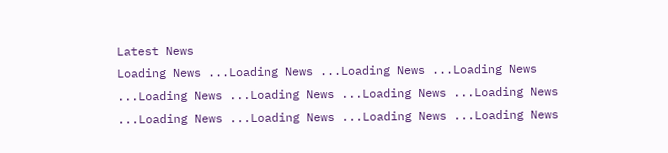Latest News
Loading News ...Loading News ...Loading News ...Loading News ...Loading News ...Loading News ...Loading News ...Loading News ...Loading News ...Loading News ...Loading News ...Loading News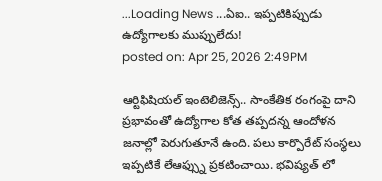...Loading News ...ఏఐ.. ఇప్పటికిప్పుడు ఉద్యోగాలకు ముప్పులేదు!
posted on: Apr 25, 2026 2:49PM

ఆర్టిఫిషియల్ ఇంటెలిజెన్స్.. సాంకేతిక రంగంపై దాని ప్రభావంతో ఉద్యోగాల కోత తప్పదన్న ఆందోళన జనాల్లో పెరుగుతూనే ఉంది. పలు కార్పొరేట్ సంస్థలు ఇప్పటికే లేఆఫ్స్ను ప్రకటించాయి. భవిష్యత్ లో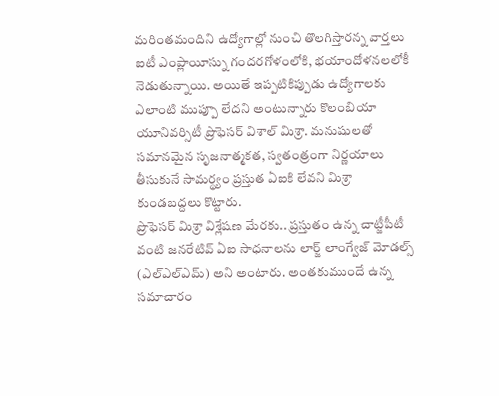మరింతమందిని ఉద్యోగాల్లో నుంచి తొలగిస్తారన్న వార్తలు ఐటీ ఎంప్లాయీస్ను గందరగోళంలోకి, భయాందోళనలలోకీ నెడుతున్నాయి. అయితే ఇప్పటికిప్పుడు ఉద్యోగాలకు ఎలాంటి ముప్పూ లేదని అంటున్నారు కొలంబియా యూనివర్సిటీ ప్రొఫెసర్ విశాల్ మిశ్రా. మనుషులతో సమానమైన సృజనాత్మకత, స్వతంత్రంగా నిర్ణయాలు తీసుకునే సామర్థ్యం ప్రస్తుత ఏఐకి లేవని మిశ్రా కుండబద్దలు కొట్టారు.
ప్రొఫెసర్ మిశ్రా విశ్లేషణ మేరకు.. ప్రస్తుతం ఉన్న చాట్జీపీటీ వంటి జనరేటివ్ ఏఐ సాధనాలను లార్జ్ లాంగ్వేజ్ మోడల్స్ (ఎల్ఎల్ఎమ్) అని అంటారు. అంతకుముందే ఉన్న సమాచారం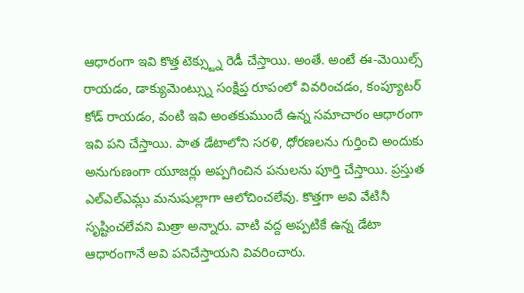ఆధారంగా ఇవి కొత్త టెక్స్ట్ను రెడీ చేస్తాయి. అంతే. అంటే ఈ-మెయిల్స్ రాయడం, డాక్యుమెంట్స్ను సంక్షిప్త రూపంలో వివరించడం, కంప్యూటర్ కోడ్ రాయడం, వంటి ఇవి అంతకుముందే ఉన్న సమాచారం ఆధారంగా ఇవి పని చేస్తాయి. పాత డేటాలోని సరళి, ధోరణలను గుర్తించి అందుకు అనుగుణంగా యూజర్లు అప్పగించిన పనులను పూర్తి చేస్తాయి. ప్రస్తుత ఎల్ఎల్ఎమ్లు మనుషుల్లాగా ఆలోచించలేవు. కొత్తగా అవి వేటినీ సృష్టించలేవని మిత్రా అన్నారు. వాటి వద్ద అప్పటికే ఉన్న డేటా ఆధారంగానే అవి పనిచేస్తాయని వివరించారు.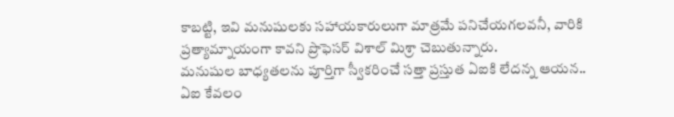కాబట్టి, ఇవి మనుషులకు సహాయకారులుగా మాత్రమే పనిచేయగలవనీ, వారికి ప్రత్యామ్నాయంగా కావని ప్రొఫెసర్ విశాల్ మిశ్రా చెబుతున్నారు.
మనుషుల బాధ్యతలను పూర్తిగా స్వీకరించే సత్తా ప్రస్తుత ఏఐకి లేదన్న ఆయన.. ఏఐ కేవలం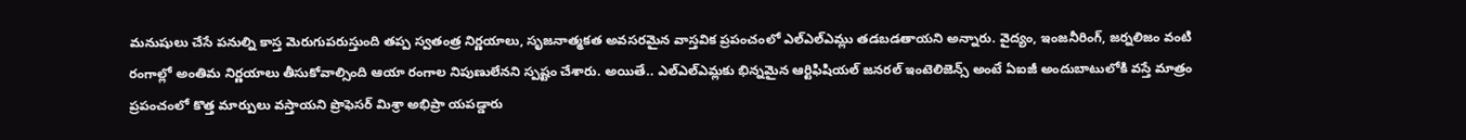మనుషులు చేసే పనుల్ని కాస్త మెరుగుపరుస్తుంది తప్ప స్వతంత్ర నిర్ణయాలు, సృజనాత్మకత అవసరమైన వాస్తవిక ప్రపంచంలో ఎల్ఎల్ఎమ్లు తడబడతాయని అన్నారు. వైద్యం, ఇంజనీరింగ్, జర్నలిజం వంటి రంగాల్లో అంతిమ నిర్ణయాలు తీసుకోవాల్సింది ఆయా రంగాల నిపుణులేనని స్పష్టం చేశారు. అయితే.. ఎల్ఎల్ఎమ్లకు భిన్నమైన ఆర్టిఫిషియల్ జనరల్ ఇంటెలిజెన్స్ అంటే ఏఐజీ అందుబాటులోకి వస్తే మాత్రం ప్రపంచంలో కొత్త మార్పులు వస్తాయని ప్రొఫెసర్ మిశ్రా అభిప్రా యపడ్డారు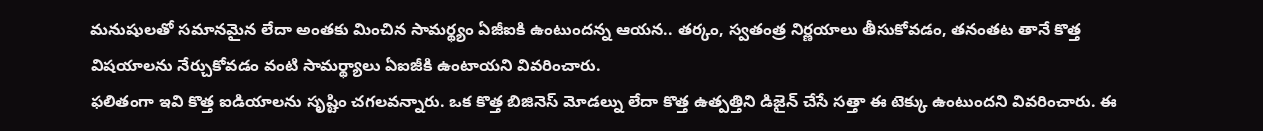మనుషులతో సమానమైన లేదా అంతకు మించిన సామర్థ్యం ఏజీఐకి ఉంటుందన్న ఆయన.. తర్కం, స్వతంత్ర నిర్ణయాలు తీసుకోవడం, తనంతట తానే కొత్త విషయాలను నేర్చుకోవడం వంటి సామర్థ్యాలు ఏఐజీకి ఉంటాయని వివరించారు.
ఫలితంగా ఇవి కొత్త ఐడియాలను సృష్టిం చగలవన్నారు. ఒక కొత్త బిజినెస్ మోడల్ను లేదా కొత్త ఉత్పత్తిని డిజైన్ చేసే సత్తా ఈ టెక్కు ఉంటుందని వివరించారు. ఈ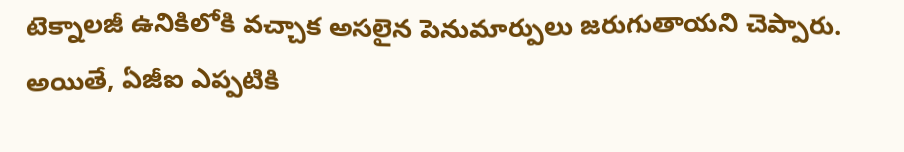టెక్నాలజీ ఉనికిలోకి వచ్చాక అసలైన పెనుమార్పులు జరుగుతాయని చెప్పారు. అయితే, ఏజీఐ ఎప్పటికి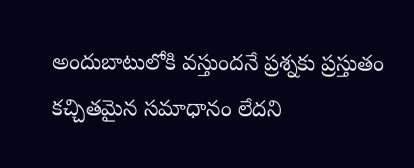అందుబాటులోకి వస్తుందనే ప్రశ్నకు ప్రస్తుతం కచ్చితమైన సమాధానం లేదని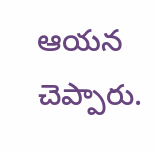ఆయన చెప్పారు.